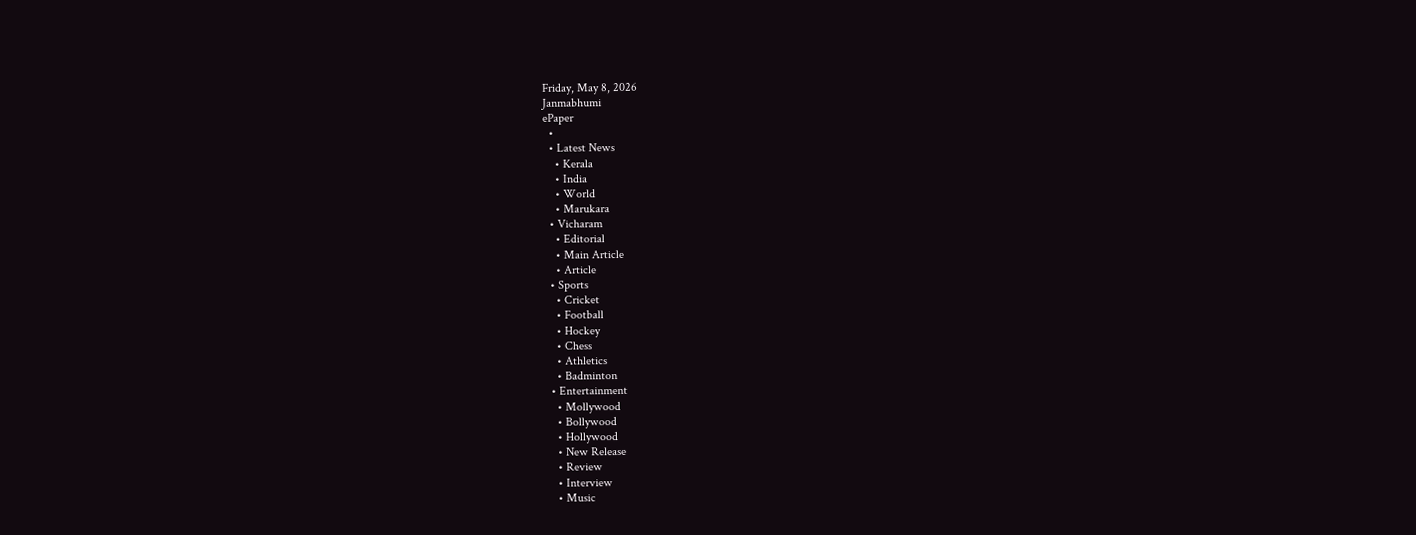Friday, May 8, 2026
Janmabhumi
ePaper
  •
  • Latest News
    • Kerala
    • India
    • World
    • Marukara
  • Vicharam
    • Editorial
    • Main Article
    • Article
  • Sports
    • Cricket
    • Football
    • Hockey
    • Chess
    • Athletics
    • Badminton
  • Entertainment
    • Mollywood
    • Bollywood
    • Hollywood
    • New Release
    • Review
    • Interview
    • Music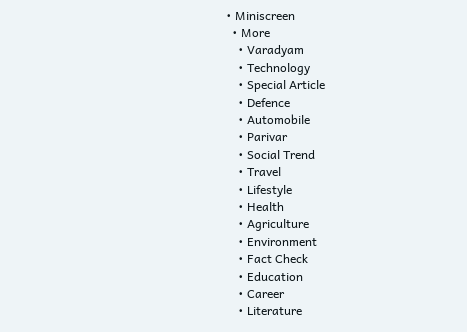• Miniscreen
  • More
    • Varadyam
    • Technology
    • Special Article
    • Defence
    • Automobile
    • Parivar
    • Social Trend
    • Travel
    • Lifestyle
    • Health
    • Agriculture
    • Environment
    • Fact Check
    • Education
    • Career
    • Literature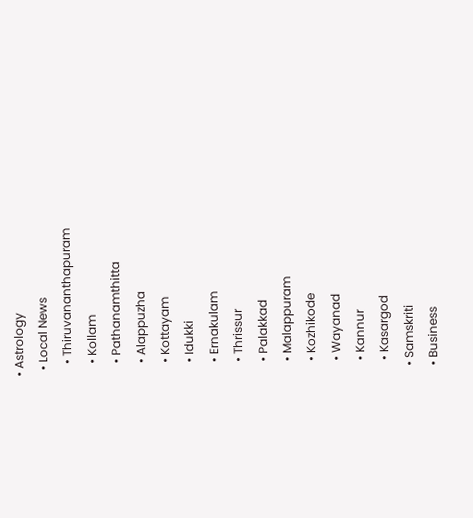• Astrology
  • Local News
    • Thiruvananthapuram
    • Kollam
    • Pathanamthitta
    • Alappuzha
    • Kottayam
    • Idukki
    • Ernakulam
    • Thrissur
    • Palakkad
    • Malappuram
    • Kozhikode
    • Wayanad
    • Kannur
    • Kasargod
  • Samskriti
  • Business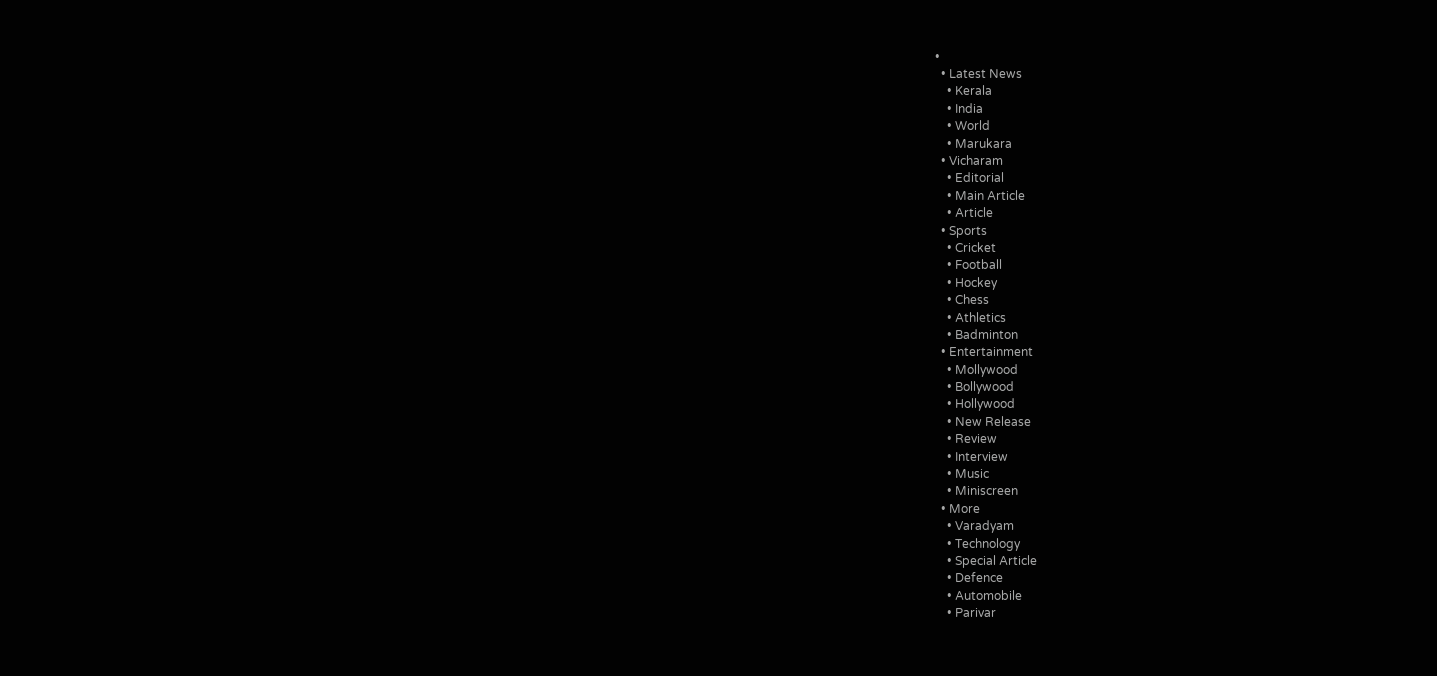•
  • Latest News
    • Kerala
    • India
    • World
    • Marukara
  • Vicharam
    • Editorial
    • Main Article
    • Article
  • Sports
    • Cricket
    • Football
    • Hockey
    • Chess
    • Athletics
    • Badminton
  • Entertainment
    • Mollywood
    • Bollywood
    • Hollywood
    • New Release
    • Review
    • Interview
    • Music
    • Miniscreen
  • More
    • Varadyam
    • Technology
    • Special Article
    • Defence
    • Automobile
    • Parivar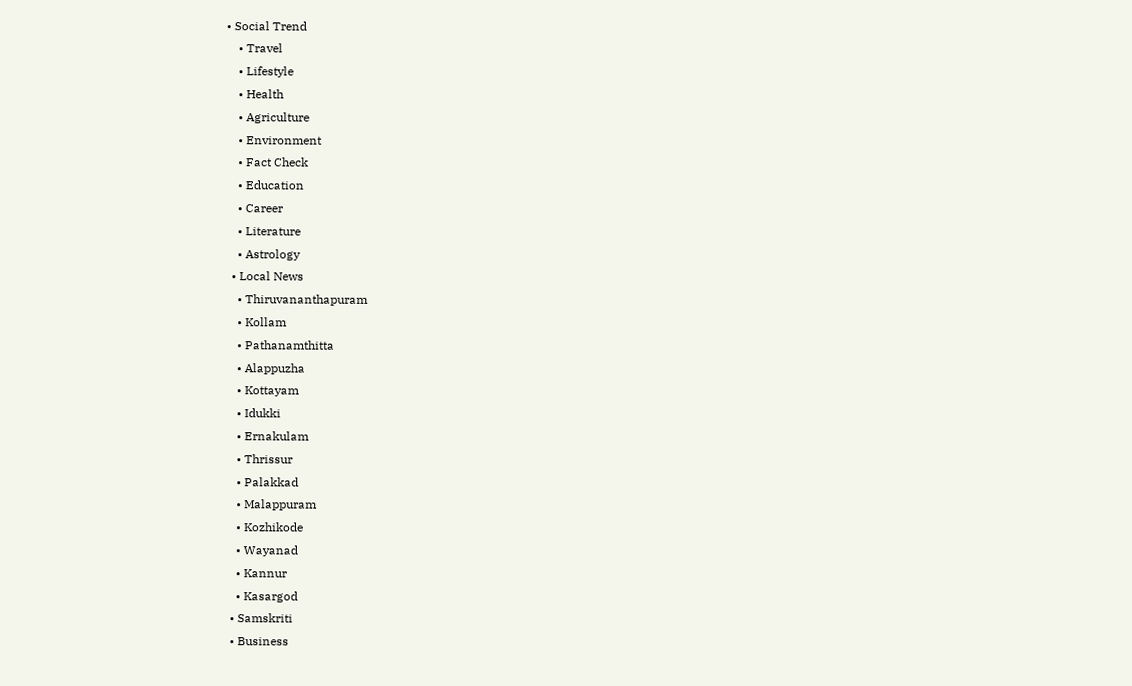• Social Trend
    • Travel
    • Lifestyle
    • Health
    • Agriculture
    • Environment
    • Fact Check
    • Education
    • Career
    • Literature
    • Astrology
  • Local News
    • Thiruvananthapuram
    • Kollam
    • Pathanamthitta
    • Alappuzha
    • Kottayam
    • Idukki
    • Ernakulam
    • Thrissur
    • Palakkad
    • Malappuram
    • Kozhikode
    • Wayanad
    • Kannur
    • Kasargod
  • Samskriti
  • Business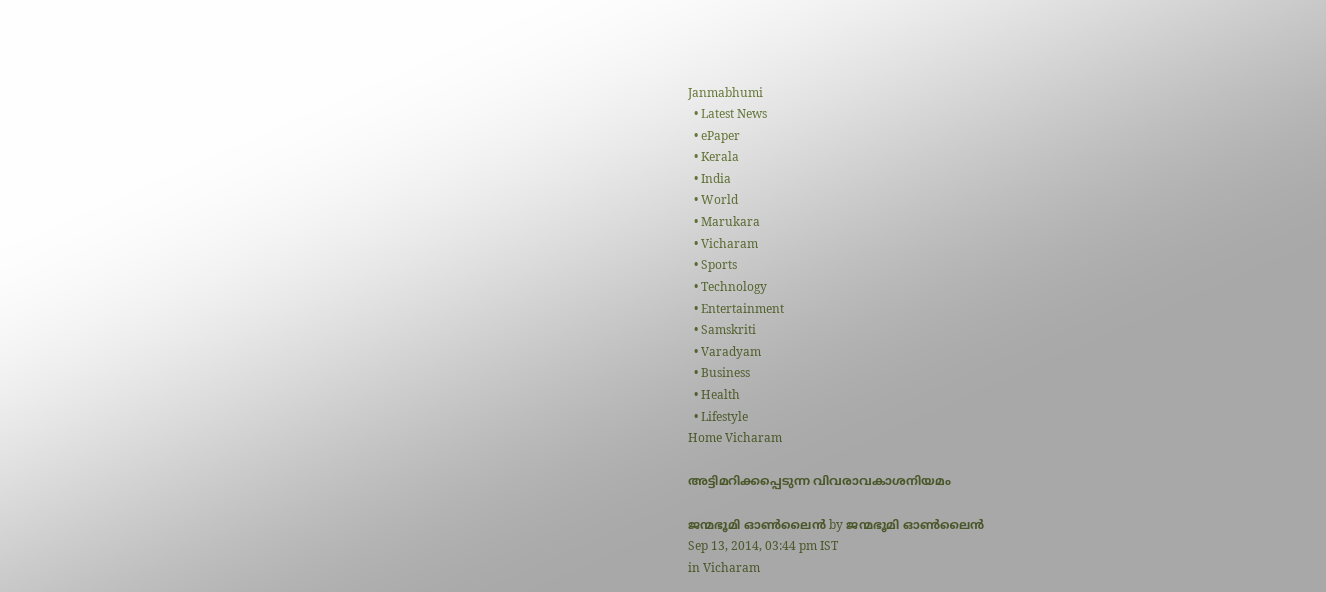Janmabhumi
  • Latest News
  • ePaper
  • Kerala
  • India
  • World
  • Marukara
  • Vicharam
  • Sports
  • Technology
  • Entertainment
  • Samskriti
  • Varadyam
  • Business
  • Health
  • Lifestyle
Home Vicharam

അട്ടിമറിക്കപ്പെടുന്ന വിവരാവകാശനിയമം

ജന്മഭൂമി ഓണ്‍ലൈന്‍ by ജന്മഭൂമി ഓണ്‍ലൈന്‍
Sep 13, 2014, 03:44 pm IST
in Vicharam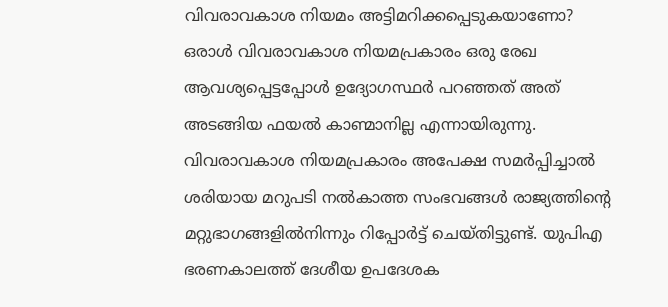വിവരാവകാശ നിയമം അട്ടിമറിക്കപ്പെടുകയാണോ? ഒരാള്‍ വിവരാവകാശ നിയമപ്രകാരം ഒരു രേഖ ആവശ്യപ്പെട്ടപ്പോള്‍ ഉദ്യോഗസ്ഥര്‍ പറഞ്ഞത് അത് അടങ്ങിയ ഫയല്‍ കാണ്മാനില്ല എന്നായിരുന്നു. വിവരാവകാശ നിയമപ്രകാരം അപേക്ഷ സമര്‍പ്പിച്ചാല്‍ ശരിയായ മറുപടി നല്‍കാത്ത സംഭവങ്ങള്‍ രാജ്യത്തിന്റെ മറ്റുഭാഗങ്ങളില്‍നിന്നും റിപ്പോര്‍ട്ട് ചെയ്തിട്ടുണ്ട്. യുപിഎ ഭരണകാലത്ത് ദേശീയ ഉപദേശക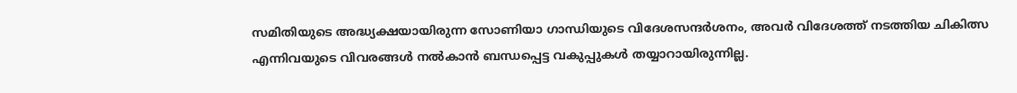സമിതിയുടെ അദ്ധ്യക്ഷയായിരുന്ന സോണിയാ ഗാന്ധിയുടെ വിദേശസന്ദര്‍ശനം, അവര്‍ വിദേശത്ത് നടത്തിയ ചികിത്സ എന്നിവയുടെ വിവരങ്ങള്‍ നല്‍കാന്‍ ബന്ധപ്പെട്ട വകുപ്പുകള്‍ തയ്യാറായിരുന്നില്ല.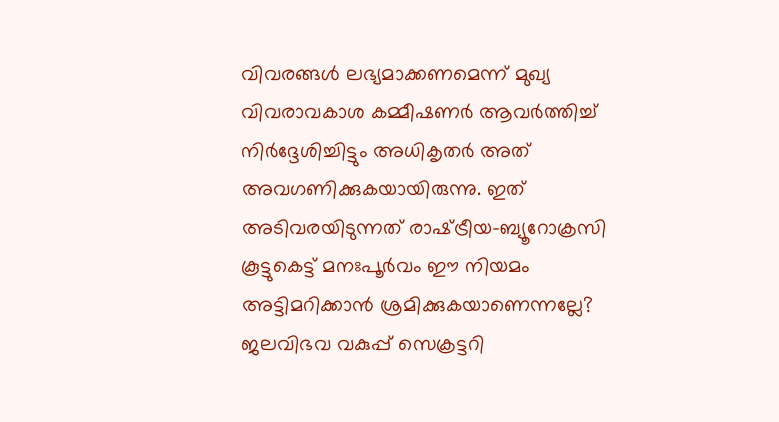വിവരങ്ങള്‍ ലഭ്യമാക്കണമെന്ന് മുഖ്യ വിവരാവകാശ കമ്മീഷണര്‍ ആവര്‍ത്തിച്ച് നിര്‍ദ്ദേശിച്ചിട്ടും അധികൃതര്‍ അത് അവഗണിക്കുകയായിരുന്നു. ഇത് അടിവരയിടുന്നത് രാഷ്‌ട്രീയ-ബ്യൂറോക്രസി കൂട്ടുകെട്ട് മനഃപൂര്‍വം ഈ നിയമം അട്ടിമറിക്കാന്‍ ശ്രമിക്കുകയാണെന്നല്ലേ? ജലവിഭവ വകുപ്പ് സെക്രട്ടറി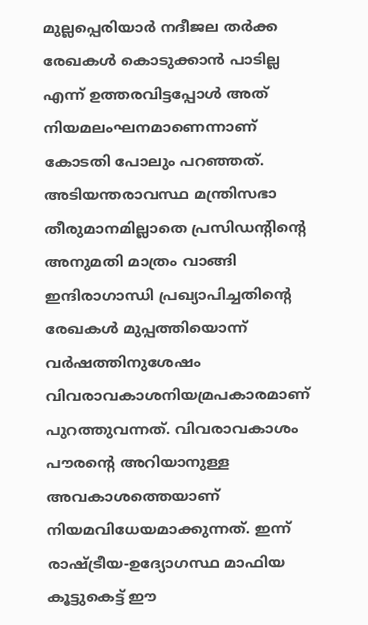മുല്ലപ്പെരിയാര്‍ നദീജല തര്‍ക്ക രേഖകള്‍ കൊടുക്കാന്‍ പാടില്ല എന്ന് ഉത്തരവിട്ടപ്പോള്‍ അത് നിയമലംഘനമാണെന്നാണ് കോടതി പോലും പറഞ്ഞത്. അടിയന്തരാവസ്ഥ മന്ത്രിസഭാ തീരുമാനമില്ലാതെ പ്രസിഡന്റിന്റെ അനുമതി മാത്രം വാങ്ങി ഇന്ദിരാഗാന്ധി പ്രഖ്യാപിച്ചതിന്റെ രേഖകള്‍ മുപ്പത്തിയൊന്ന് വര്‍ഷത്തിനുശേഷം വിവരാവകാശനിയമ്രപകാരമാണ് പുറത്തുവന്നത്. വിവരാവകാശം പൗരന്റെ അറിയാനുള്ള അവകാശത്തെയാണ് നിയമവിധേയമാക്കുന്നത്. ഇന്ന് രാഷ്‌ട്രീയ-ഉദ്യോഗസ്ഥ മാഫിയ കൂട്ടുകെട്ട് ഈ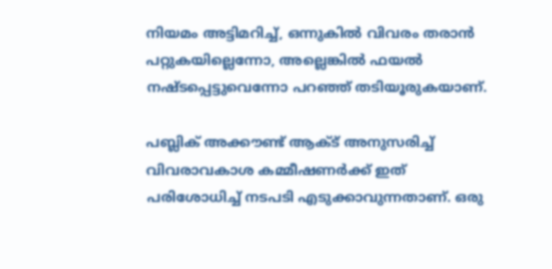നിയമം അട്ടിമറിച്ച്, ഒന്നുകില്‍ വിവരം തരാന്‍ പറ്റുകയില്ലെന്നോ, അല്ലെങ്കില്‍ ഫയല്‍ നഷ്ടപ്പെട്ടുവെന്നോ പറഞ്ഞ് തടിയൂരുകയാണ്.

പബ്ലിക് അക്കൗണ്ട് ആക്ട് അനുസരിച്ച് വിവരാവകാശ കമ്മീഷണര്‍ക്ക് ഇത് പരിശോധിച്ച് നടപടി എടുക്കാവുന്നതാണ്. ഒരു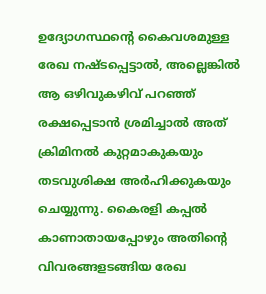ഉദ്യോഗസ്ഥന്റെ കൈവശമുള്ള രേഖ നഷ്ടപ്പെട്ടാല്‍, അല്ലെങ്കില്‍ ആ ഒഴിവുകഴിവ് പറഞ്ഞ് രക്ഷപ്പെടാന്‍ ശ്രമിച്ചാല്‍ അത് ക്രിമിനല്‍ കുറ്റമാകുകയും തടവുശിക്ഷ അര്‍ഹിക്കുകയും ചെയ്യുന്നു. കൈരളി കപ്പല്‍ കാണാതായപ്പോഴും അതിന്റെ വിവരങ്ങളടങ്ങിയ രേഖ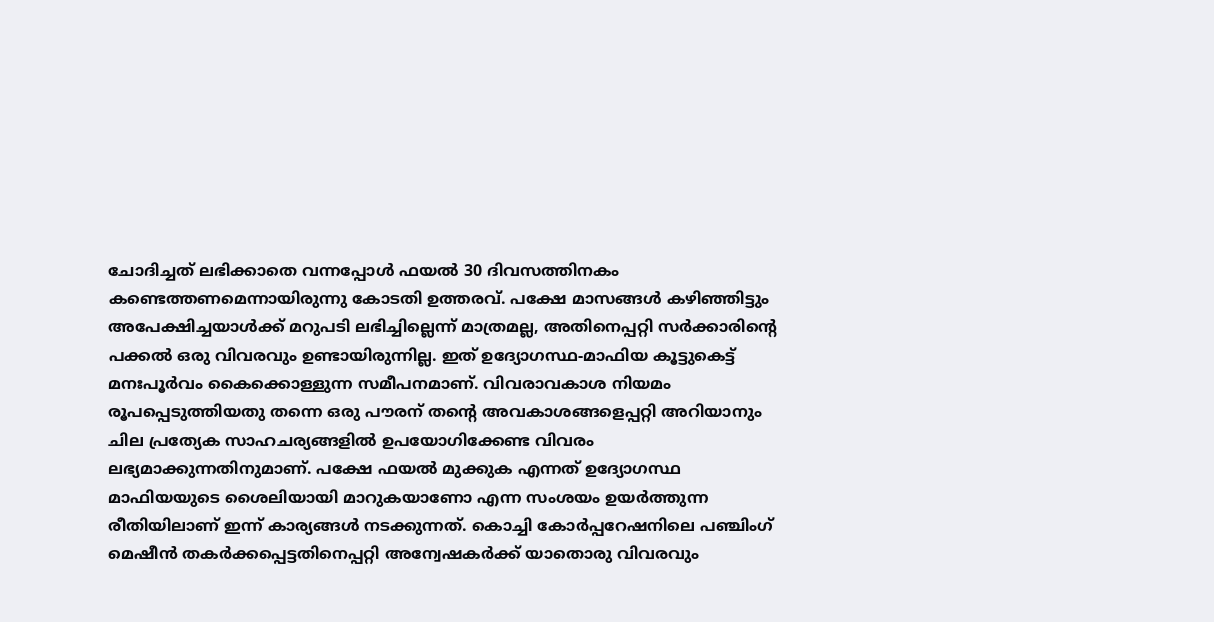ചോദിച്ചത് ലഭിക്കാതെ വന്നപ്പോള്‍ ഫയല്‍ 30 ദിവസത്തിനകം കണ്ടെത്തണമെന്നായിരുന്നു കോടതി ഉത്തരവ്. പക്ഷേ മാസങ്ങള്‍ കഴിഞ്ഞിട്ടും അപേക്ഷിച്ചയാള്‍ക്ക് മറുപടി ലഭിച്ചില്ലെന്ന് മാത്രമല്ല, അതിനെപ്പറ്റി സര്‍ക്കാരിന്റെ പക്കല്‍ ഒരു വിവരവും ഉണ്ടായിരുന്നില്ല. ഇത് ഉദ്യോഗസ്ഥ-മാഫിയ കൂട്ടുകെട്ട് മനഃപൂര്‍വം കൈക്കൊള്ളുന്ന സമീപനമാണ്. വിവരാവകാശ നിയമം രൂപപ്പെടുത്തിയതു തന്നെ ഒരു പൗരന് തന്റെ അവകാശങ്ങളെപ്പറ്റി അറിയാനും ചില പ്രത്യേക സാഹചര്യങ്ങളില്‍ ഉപയോഗിക്കേണ്ട വിവരം ലഭ്യമാക്കുന്നതിനുമാണ്. പക്ഷേ ഫയല്‍ മുക്കുക എന്നത് ഉദ്യോഗസ്ഥ മാഫിയയുടെ ശൈലിയായി മാറുകയാണോ എന്ന സംശയം ഉയര്‍ത്തുന്ന രീതിയിലാണ് ഇന്ന് കാര്യങ്ങള്‍ നടക്കുന്നത്. കൊച്ചി കോര്‍പ്പറേഷനിലെ പഞ്ചിംഗ് മെഷീന്‍ തകര്‍ക്കപ്പെട്ടതിനെപ്പറ്റി അന്വേഷകര്‍ക്ക് യാതൊരു വിവരവും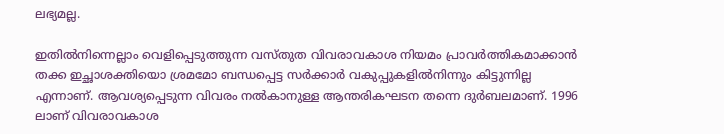ലഭ്യമല്ല.

ഇതില്‍നിന്നെല്ലാം വെളിപ്പെടുത്തുന്ന വസ്തുത വിവരാവകാശ നിയമം പ്രാവര്‍ത്തികമാക്കാന്‍ തക്ക ഇച്ഛാശക്തിയൊ ശ്രമമോ ബന്ധപ്പെട്ട സര്‍ക്കാര്‍ വകുപ്പുകളില്‍നിന്നും കിട്ടുന്നില്ല എന്നാണ്. ആവശ്യപ്പെടുന്ന വിവരം നല്‍കാനുള്ള ആന്തരികഘടന തന്നെ ദുര്‍ബലമാണ്. 1996 ലാണ് വിവരാവകാശ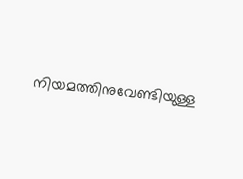നിയമത്തിനുവേണ്ടിയുള്ള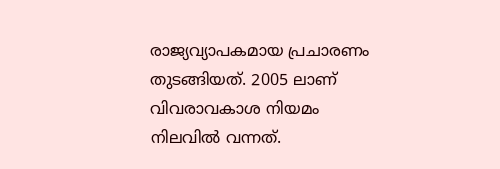രാജ്യവ്യാപകമായ പ്രചാരണം തുടങ്ങിയത്. 2005 ലാണ് വിവരാവകാശ നിയമം നിലവില്‍ വന്നത്.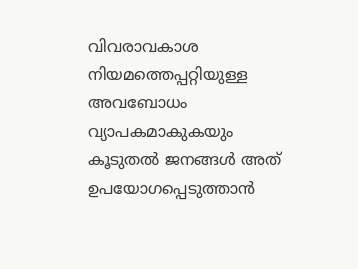വിവരാവകാശ നിയമത്തെപ്പറ്റിയുള്ള അവബോധം വ്യാപകമാകുകയും കൂടുതല്‍ ജനങ്ങള്‍ അത് ഉപയോഗപ്പെടുത്താന്‍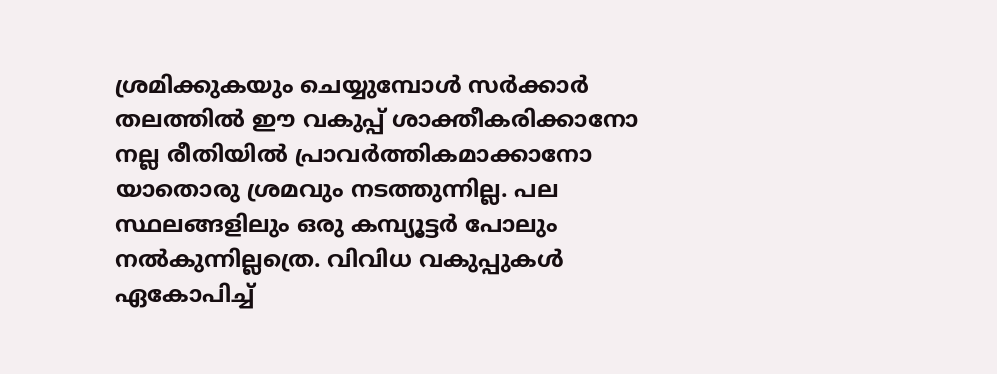ശ്രമിക്കുകയും ചെയ്യുമ്പോള്‍ സര്‍ക്കാര്‍ തലത്തില്‍ ഈ വകുപ്പ് ശാക്തീകരിക്കാനോ നല്ല രീതിയില്‍ പ്രാവര്‍ത്തികമാക്കാനോ യാതൊരു ശ്രമവും നടത്തുന്നില്ല. പല സ്ഥലങ്ങളിലും ഒരു കമ്പ്യൂട്ടര്‍ പോലും നല്‍കുന്നില്ലത്രെ. വിവിധ വകുപ്പുകള്‍ ഏകോപിച്ച്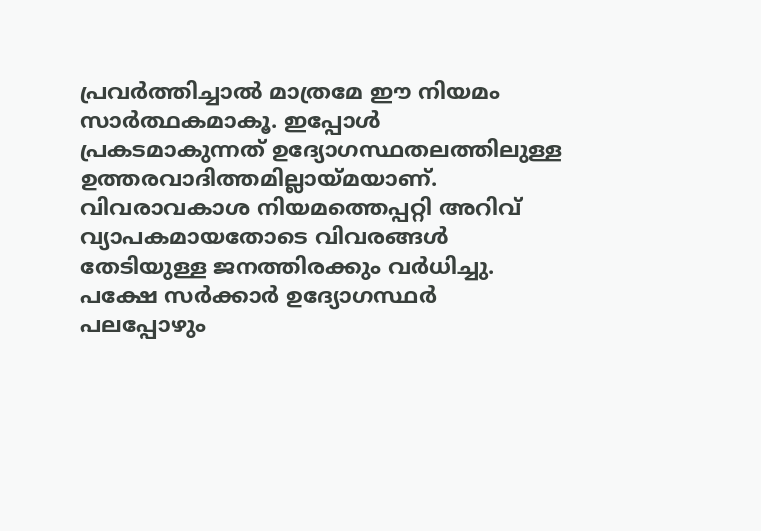പ്രവര്‍ത്തിച്ചാല്‍ മാത്രമേ ഈ നിയമം സാര്‍ത്ഥകമാകൂ. ഇപ്പോള്‍ പ്രകടമാകുന്നത് ഉദ്യോഗസ്ഥതലത്തിലുള്ള ഉത്തരവാദിത്തമില്ലായ്‌മയാണ്. വിവരാവകാശ നിയമത്തെപ്പറ്റി അറിവ് വ്യാപകമായതോടെ വിവരങ്ങള്‍ തേടിയുള്ള ജനത്തിരക്കും വര്‍ധിച്ചു. പക്ഷേ സര്‍ക്കാര്‍ ഉദ്യോഗസ്ഥര്‍ പലപ്പോഴും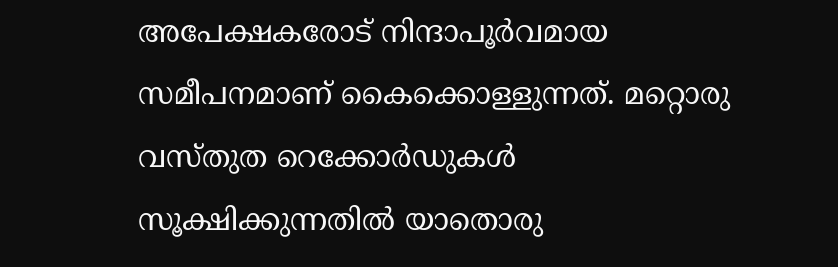അപേക്ഷകരോട് നിന്ദാപൂര്‍വമായ സമീപനമാണ് കൈക്കൊള്ളുന്നത്. മറ്റൊരു വസ്തുത റെക്കോര്‍ഡുകള്‍ സൂക്ഷിക്കുന്നതില്‍ യാതൊരു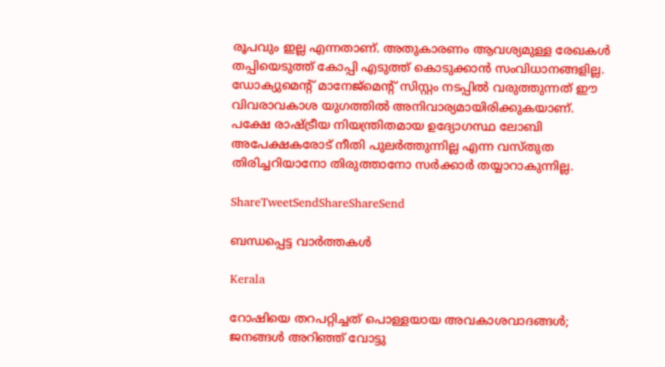രൂപവും ഇല്ല എന്നതാണ്. അതുകാരണം ആവശ്യമുള്ള രേഖകള്‍ തപ്പിയെടുത്ത് കോപ്പി എടുത്ത് കൊടുക്കാന്‍ സംവിധാനങ്ങളില്ല. ഡോക്യുമെന്റ് മാനേജ്‌മെന്റ് സിസ്റ്റം നടപ്പില്‍ വരുത്തുന്നത് ഈ വിവരാവകാശ യുഗത്തില്‍ അനിവാര്യമായിരിക്കുകയാണ്. പക്ഷേ രാഷ്‌ട്രീയ നിയന്ത്രിതമായ ഉദ്യോഗസ്ഥ ലോബി അപേക്ഷകരോട് നീതി പുലര്‍ത്തുന്നില്ല എന്ന വസ്തുത തിരിച്ചറിയാനോ തിരുത്താനോ സര്‍ക്കാര്‍ തയ്യാറാകുന്നില്ല.

ShareTweetSendShareShareSend

ബന്ധപ്പെട്ട വാര്‍ത്തകള്‍

Kerala

റോഷിയെ തറപറ്റിച്ചത് പൊള്ളയായ അവകാശവാദങ്ങള്‍; ജനങ്ങള്‍ അറിഞ്ഞ് വോട്ടു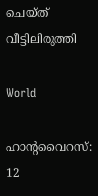ചെയ്ത് വീട്ടിലിരുത്തി

World

ഹാൻ്റവൈറസ്: 12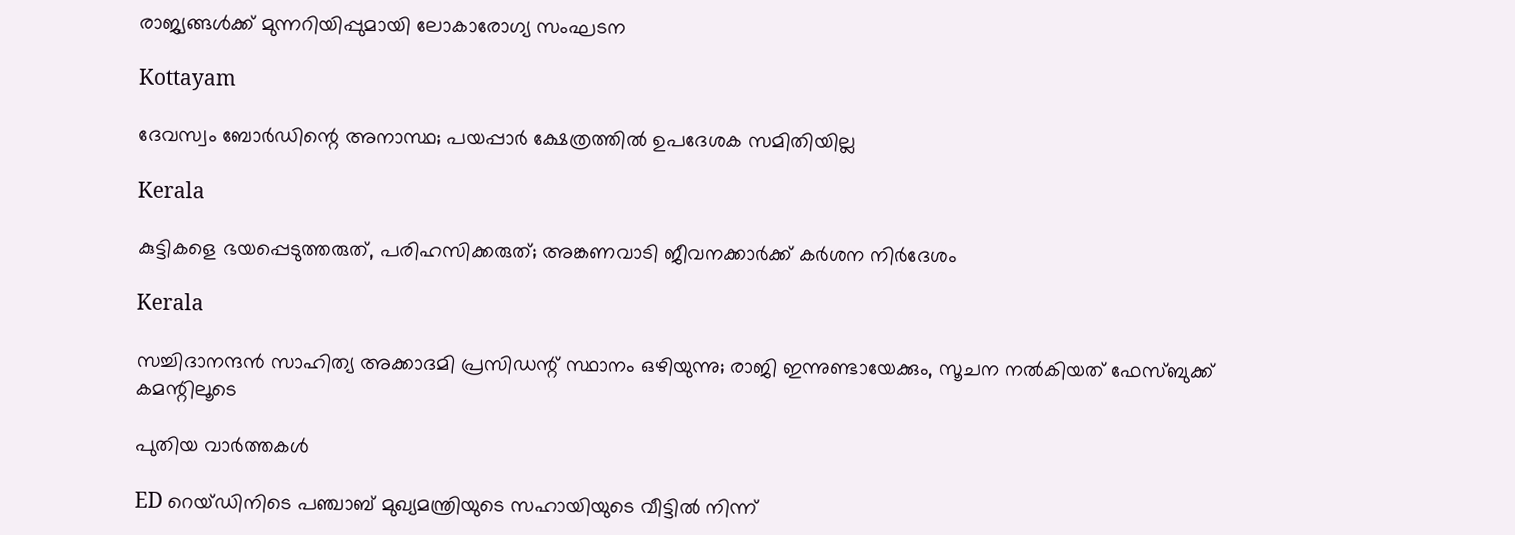രാജ്യങ്ങൾക്ക് മുന്നറിയിപ്പുമായി ലോകാരോഗ്യ സംഘടന

Kottayam

ദേവസ്വം ബോര്‍ഡിന്റെ അനാസ്ഥ; പയപ്പാര്‍ ക്ഷേത്രത്തില്‍ ഉപദേശക സമിതിയില്ല

Kerala

കുട്ടികളെ ഭയപ്പെടുത്തരുത്, പരിഹസിക്കരുത്; അങ്കണവാടി ജീവനക്കാർക്ക് കർശന നിർദേശം

Kerala

സച്ചിദാനന്ദൻ സാഹിത്യ അക്കാദമി പ്രസിഡന്റ് സ്ഥാനം ഒഴിയുന്നു; രാജി ഇന്നുണ്ടായേക്കും, സൂചന നൽകിയത് ഫേസ്ബുക്ക് കമന്റിലൂടെ

പുതിയ വാര്‍ത്തകള്‍

ED റെയ്ഡിനിടെ പഞ്ചാബ് മുഖ്യമന്ത്രിയുടെ സഹായിയുടെ വീട്ടിൽ നിന്ന്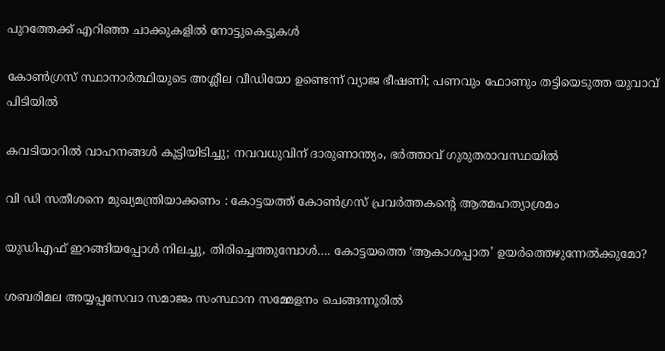പുറത്തേക്ക് എറിഞ്ഞ ചാക്കുകളിൽ നോട്ടുകെട്ടുകൾ

കോൺഗ്രസ് സ്ഥാനാർത്ഥിയുടെ അശ്ലീല വീഡിയോ ഉണ്ടെന്ന് വ്യാജ ഭീഷണി; പണവും ഫോണും തട്ടിയെടുത്ത യുവാവ് പിടിയിൽ

കവടിയാറിൽ വാഹനങ്ങൾ കൂട്ടിയിടിച്ചു; നവവധുവിന് ദാരുണാന്ത്യം, ഭർത്താവ് ഗുരുതരാവസ്ഥയിൽ

വി ഡി സതീശനെ മുഖ്യമന്ത്രിയാക്കണം : കോട്ടയത്ത് കോൺഗ്രസ് പ്രവർത്തകന്റെ ആത്മഹത്യാശ്രമം

യുഡിഎഫ് ഇറങ്ങിയപ്പോള്‍ നിലച്ചു, തിരിച്ചെത്തുമ്പോള്‍…. കോട്ടയത്തെ ‘ആകാശപ്പാത’ ഉയര്‍ത്തെഴുന്നേല്‍ക്കുമോ?

ശബരിമല അയ്യപ്പസേവാ സമാജം സംസ്ഥാന സമ്മേളനം ചെങ്ങന്നൂരില്‍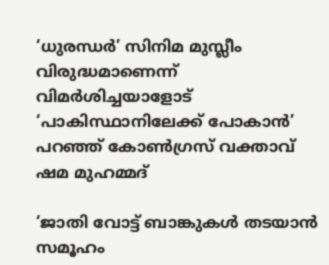‘ധുരന്ധർ’ സിനിമ മുസ്ലീം വിരുദ്ധമാണെന്ന് വിമർശിച്ചയാളോട് ‘പാകിസ്ഥാനിലേക്ക് പോകാൻ’ പറഞ്ഞ് കോൺഗ്രസ് വക്താവ് ഷമ മുഹമ്മദ്

‘ജാതി വോട്ട് ബാങ്കുകള്‍ തടയാന്‍ സമൂഹം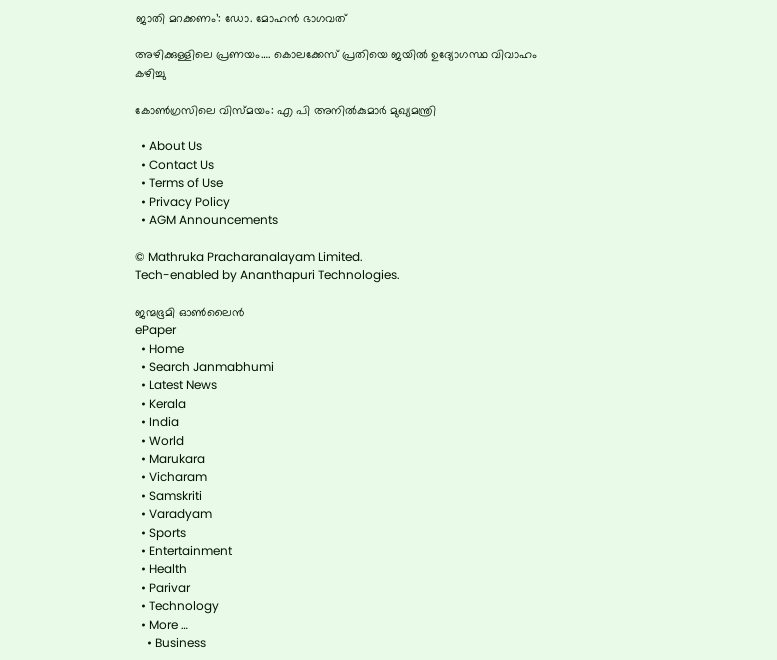ജാതി മറക്കണം’: ഡോ. മോഹന്‍ ഭാഗവത്

അഴിക്കുള്ളിലെ പ്രണയം…. കൊലക്കേസ് പ്രതിയെ ജയിൽ ഉദ്യോഗസ്ഥ വിവാഹം കഴിച്ചു

കോണ്‍ഗ്രസിലെ വിസ്മയം: എ പി അനില്‍കുമാര്‍ മുഖ്യമന്ത്രി

  • About Us
  • Contact Us
  • Terms of Use
  • Privacy Policy
  • AGM Announcements

© Mathruka Pracharanalayam Limited.
Tech-enabled by Ananthapuri Technologies.

ജന്മഭൂമി ഓണ്‍ലൈന്‍
ePaper
  • Home
  • Search Janmabhumi
  • Latest News
  • Kerala
  • India
  • World
  • Marukara
  • Vicharam
  • Samskriti
  • Varadyam
  • Sports
  • Entertainment
  • Health
  • Parivar
  • Technology
  • More …
    • Business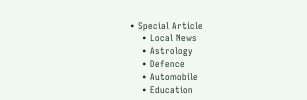• Special Article
    • Local News
    • Astrology
    • Defence
    • Automobile
    • Education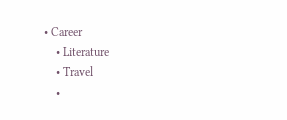• Career
    • Literature
    • Travel
    •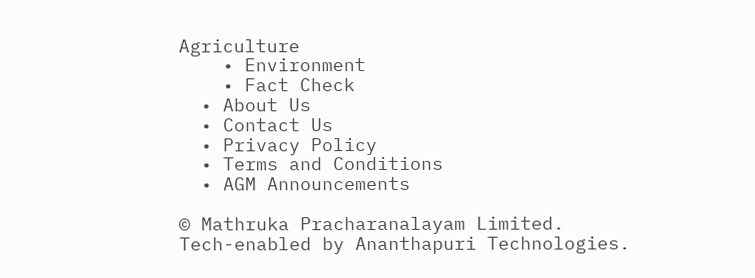Agriculture
    • Environment
    • Fact Check
  • About Us
  • Contact Us
  • Privacy Policy
  • Terms and Conditions
  • AGM Announcements

© Mathruka Pracharanalayam Limited.
Tech-enabled by Ananthapuri Technologies.